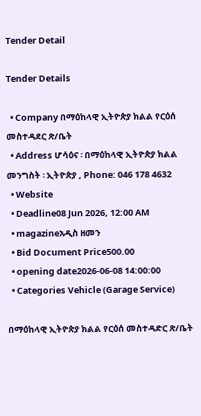Tender Detail

Tender Details

  • Company በማዕከላዊ ኢትዮጵያ ክልል የርዕሰ መስተዳደር ጽ/ቤት
  • Address ሆሳዕና ፡ በማዕከላዊ ኢትዮጵያ ክልል መንግስት ፡ ኢትዮጵያ , Phone: 046 178 4632
  • Website
  • Deadline08 Jun 2026, 12:00 AM
  • magazineአዲስ ዘመን
  • Bid Document Price500.00
  • opening date2026-06-08 14:00:00
  • Categories Vehicle (Garage Service)

በማዕከላዊ ኢትዮጵያ ክልል የርዕሰ መስተዳድር ጽ/ቤት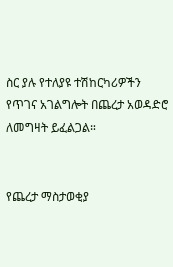ስር ያሉ የተለያዩ ተሽከርካሪዎችን የጥገና አገልግሎት በጨረታ አወዳድሮ ለመግዛት ይፈልጋል።


የጨረታ ማስታወቂያ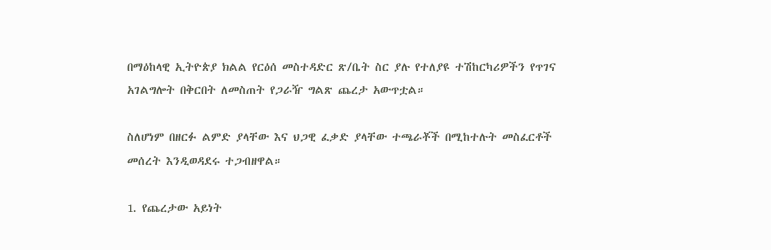በማዕከላዊ ኢትዮጵያ ክልል የርዕሰ መስተዳድር ጽ/ቤት ስር ያሉ የተለያዩ ተሽከርካሪዎችን የጥገና አገልግሎት በቅርበት ለመስጠት የጋራዥ ግልጽ ጨረታ አውጥቷል።

ስለሆነም በዘርፉ ልምድ ያላቸው እና ህጋዊ ፈቃድ ያላቸው ተጫራቾች በሚከተሉት መስፈርቶች መሰረት እንዲወዳደሩ ተጋብዘዋል።

1. የጨረታው አይነት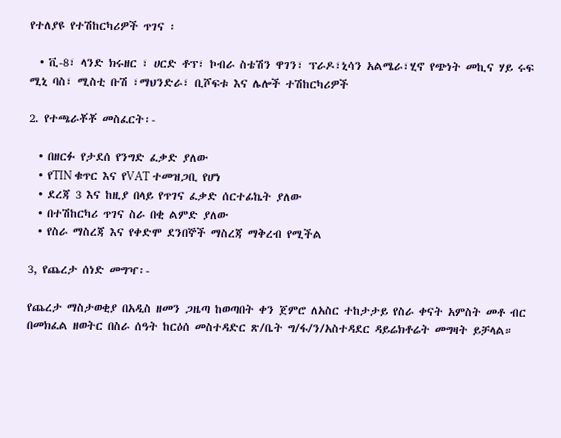የተለያዩ የተሽከርካሪዎች ጥገና ፡

  • ቪ-8፣ ላንድ ክሩዘር ፣ ሀርድ ቶፕ፣ ኮብራ ስቴሽን ዋገን፣ ፕራዶ፣ኒሳን አልሜራ፣ሂኖ የጭነት መኪና ሃይ ሩፍ ሚኒ ባስ፣ ሚስቲ ቡሽ ፣ማህንድራ፣ ቢሾፍቱ እና ሌሎች ተሽከርካሪዎች

2. የተጫራቾቾ መስፈርት፡-

  • በዘርፉ የታደሰ የንግድ ፈቃድ ያለው
  • የTIN ቁጥር እና የVAT ተመዝጋቢ የሆነ
  • ደረጃ 3 እና ከዚያ በላይ የጥገና ፈቃድ ሰርተፊኬት ያለው
  • በተሽከርካሪ ጥገና ስራ በቂ ልምድ ያለው
  • የስራ ማስረጃ እና የቀድሞ ደንበኞች ማስረጃ ማቅረብ የሚችል

3, የጨረታ ሰነድ መግዣ፡-

የጨረታ ማስታወቂያ በአዲስ ዘመን ጋዜጣ ከወጣበት ቀን ጀምሮ ለአስር ተከታታይ የስራ ቀናት አምስት መቶ ብር በመክፈል ዘወትር በስራ ሰዓት ከርዕሰ መስተዳድር ጽ/ቤት ግ/ፋ/ን/አስተዳደር ዳይሬክቶሬት መግዛት ይቻላል።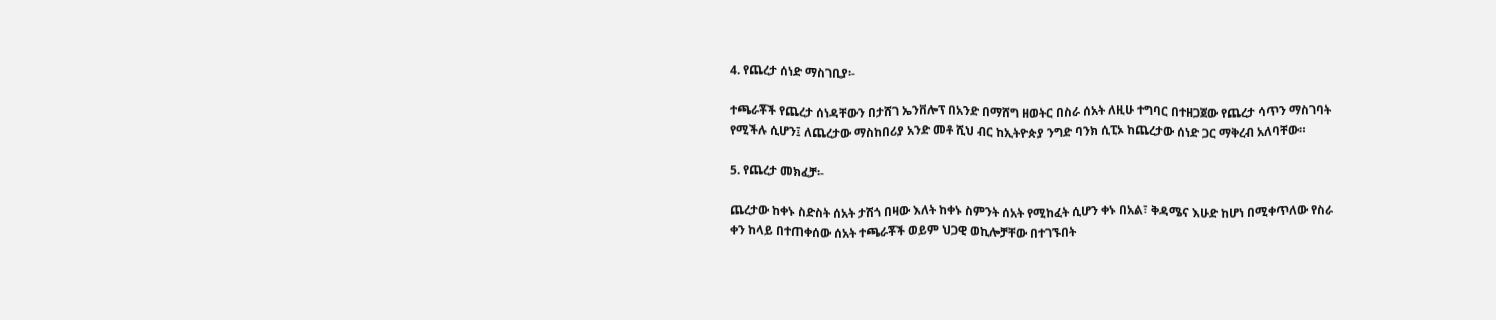4. የጨረታ ሰነድ ማስገቢያ፡-

ተጫራቾች የጨረታ ሰነዳቸውን በታሸገ ኤንቨሎፕ በአንድ በማሸግ ዘወትር በስራ ሰአት ለዚሁ ተግባር በተዘጋጀው የጨረታ ሳጥን ማስገባት የሚችሉ ሲሆን፤ ለጨረታው ማስከበሪያ አንድ መቶ ሺህ ብር ከኢትዮጵያ ንግድ ባንክ ሲፒኦ ከጨረታው ሰነድ ጋር ማቅረብ አለባቸው።

5. የጨረታ መክፈቻ፡-

ጨረታው ከቀኑ ስድስት ሰአት ታሽጎ በዛው እለት ከቀኑ ስምንት ሰአት የሚከፈት ሲሆን ቀኑ በአል፣ ቅዳሜና እሁድ ከሆነ በሚቀጥለው የስራ ቀን ከላይ በተጠቀሰው ሰአት ተጫራቾች ወይም ህጋዊ ወኪሎቻቸው በተገኙበት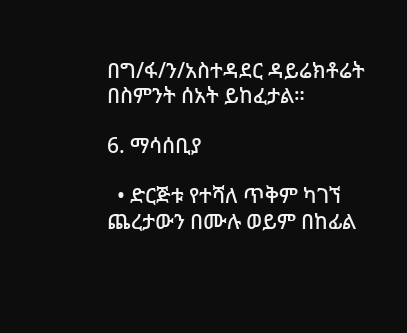በግ/ፋ/ን/አስተዳደር ዳይሬክቶሬት በስምንት ሰአት ይከፈታል።

6. ማሳሰቢያ

  • ድርጅቱ የተሻለ ጥቅም ካገኘ ጨረታውን በሙሉ ወይም በከፊል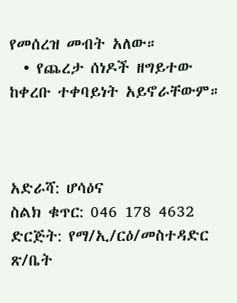የመሰረዝ መብት አለው።
  • የጨረታ ሰነዶች ዘግይተው ከቀረቡ ተቀባይነት አይኖራቸውም።



አድራሻ: ሆሳዕና
ስልክ ቁጥር: 046 178 4632
ድርጅት: የማ/ኢ/ርዕ/መስተዳድር ጽ/ቤት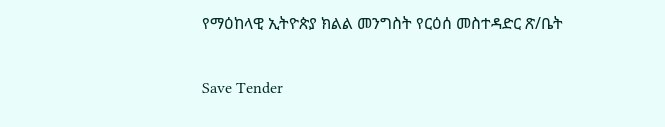የማዕከላዊ ኢትዮጵያ ክልል መንግስት የርዕሰ መስተዳድር ጽ/ቤት

Save Tender